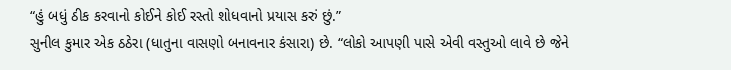“હું બધું ઠીક કરવાનો કોઈને કોઈ રસ્તો શોધવાનો પ્રયાસ કરું છું.”
સુનીલ કુમાર એક ઠઠેરા (ધાતુના વાસણો બનાવનાર કંસારા) છે. “લોકો આપણી પાસે એવી વસ્તુઓ લાવે છે જેને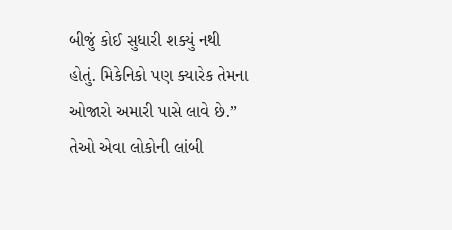બીજું કોઈ સુધારી શક્યું નથી હોતું. મિકેનિકો પણ ક્યારેક તેમના ઓજારો અમારી પાસે લાવે છે.”
તેઓ એવા લોકોની લાંબી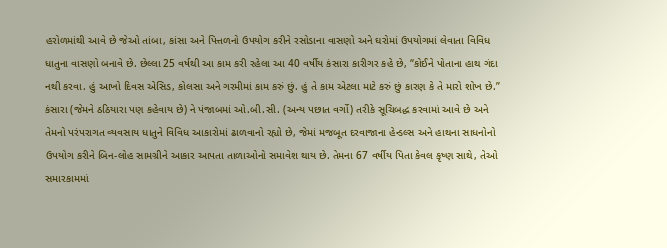હરોળમાંથી આવે છે જેઓ તાંબા, કાંસા અને પિત્તળનો ઉપયોગ કરીને રસોડાના વાસણો અને ઘરોમાં ઉપયોગમાં લેવાતા વિવિધ ધાતુના વાસણો બનાવે છે. છેલ્લા 25 વર્ષથી આ કામ કરી રહેલા આ 40 વર્ષીય કંસારા કારીગર કહે છે, “કોઈને પોતાના હાથ ગંદા નથી કરવા. હું આખો દિવસ એસિડ, કોલસા અને ગરમીમાં કામ કરું છું. હું તે કામ એટલા માટે કરું છું કારણ કે તે મારો શોખ છે.”
કંસારા (જેમને ઠઠિયારા પણ કહેવાય છે) ને પંજાબમાં ઓ.બી.સી. (અન્ય પછાત વર્ગો) તરીકે સૂચિબદ્ધ કરવામાં આવે છે અને તેમનો પરંપરાગત વ્યવસાય ધાતુને વિવિધ આકારોમાં ઢાળવાનો રહ્યો છે, જેમાં મજબૂત દરવાજાના હેન્ડલ્સ અને હાથના સાધનોનો ઉપયોગ કરીને બિન-લોહ સામગ્રીને આકાર આપતા તાળાઓનો સમાવેશ થાય છે. તેમના 67 વર્ષીય પિતા કેવલ કૃષ્ણ સાથે, તેઓ સમારકામમાં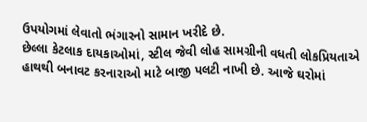ઉપયોગમાં લેવાતો ભંગારનો સામાન ખરીદે છે.
છેલ્લા કેટલાક દાયકાઓમાં, સ્ટીલ જેવી લોહ સામગ્રીની વધતી લોકપ્રિયતાએ હાથથી બનાવટ કરનારાઓ માટે બાજી પલટી નાખી છે. આજે ઘરોમાં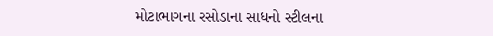મોટાભાગના રસોડાના સાધનો સ્ટીલના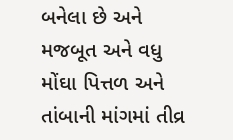બનેલા છે અને મજબૂત અને વધુ મોંઘા પિત્તળ અને તાંબાની માંગમાં તીવ્ર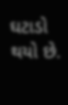ઘટાડો થયો છે.